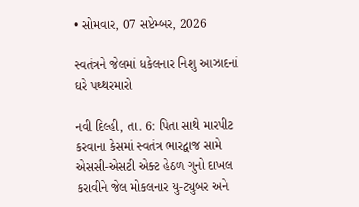• સોમવાર, 07 સપ્ટેમ્બર, 2026

સ્વતંત્રને જેલમાં ધકેલનાર નિશુ આઝાદનાં ઘરે પથ્થરમારો

નવી દિલ્હી, તા. 6: પિતા સાથે મારપીટ કરવાના કેસમાં સ્વતંત્ર ભારદ્વાજ સામે એસસી-એસટી એક્ટ હેઠળ ગુનો દાખલ કરાવીને જેલ મોકલનાર યુ-ટ્યુબર અને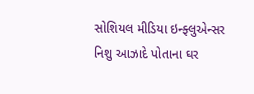સોશિયલ મીડિયા ઇન્ફ્લુએન્સર નિશુ આઝાદે પોતાના ઘર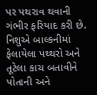પર પથરાવ થવાની ગંભીર ફરિયાદ કરી છે. નિશુએ બાલ્કનીમાં ફેલાયેલા પથ્થરો અને તૂટેલા કાચ બતાવીને પોતાની અને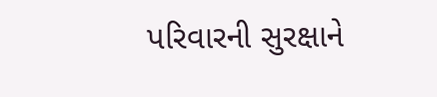પરિવારની સુરક્ષાને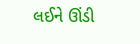લઈને ઊંડી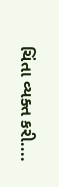ચિંતા વ્યક્ત કરી....